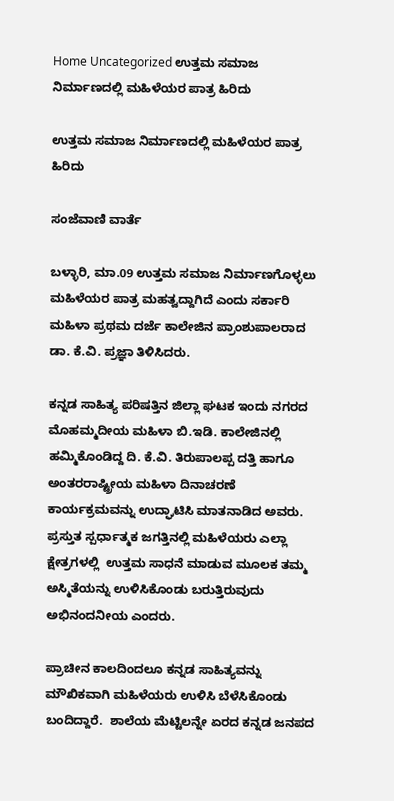Home Uncategorized ಉತ್ತಮ ಸಮಾಜ ನಿರ್ಮಾಣದಲ್ಲಿ ಮಹಿಳೆಯರ ಪಾತ್ರ ಹಿರಿದು

ಉತ್ತಮ ಸಮಾಜ ನಿರ್ಮಾಣದಲ್ಲಿ ಮಹಿಳೆಯರ ಪಾತ್ರ ಹಿರಿದು

ಸಂಜೆವಾಣಿ ವಾರ್ತೆ

ಬಳ್ಳಾರಿ, ಮಾ.09 ಉತ್ತಮ ಸಮಾಜ ನಿರ್ಮಾಣಗೊಳ್ಳಲು ಮಹಿಳೆಯರ ಪಾತ್ರ ಮಹತ್ವದ್ದಾಗಿದೆ ಎಂದು ಸರ್ಕಾರಿ ಮಹಿಳಾ ಪ್ರಥಮ ದರ್ಜೆ ಕಾಲೇಜಿನ ಪ್ರಾಂಶುಪಾಲರಾದ ಡಾ. ಕೆ.ವಿ. ಪ್ರಜ್ಞಾ ತಿಳಿಸಿದರು.

ಕನ್ನಡ ಸಾಹಿತ್ಯ ಪರಿಷತ್ತಿನ ಜಿಲ್ಲಾ ಘಟಕ ಇಂದು ನಗರದ ಮೊಹಮ್ಮದೀಯ ಮಹಿಳಾ ಬಿ.ಇಡಿ. ಕಾಲೇಜಿನಲ್ಲಿ ಹಮ್ಮಿಕೊಂಡಿದ್ದ ದಿ. ಕೆ.ವಿ. ತಿರುಪಾಲಪ್ಪ ದತ್ತಿ ಹಾಗೂ ಅಂತರರಾಷ್ಟ್ರೀಯ ಮಹಿಳಾ ದಿನಾಚರಣೆ  ಕಾರ್ಯಕ್ರಮವನ್ನು ಉದ್ಘಾಟಿಸಿ ಮಾತನಾಡಿದ ಅವರು.  ಪ್ರಸ್ತುತ ಸ್ಪರ್ಧಾತ್ಮಕ ಜಗತ್ತಿನಲ್ಲಿ ಮಹಿಳೆಯರು ಎಲ್ಲಾ ಕ್ಷೇತ್ರಗಳಲ್ಲಿ  ಉತ್ತಮ ಸಾಧನೆ ಮಾಡುವ ಮೂಲಕ ತಮ್ಮ ಅಸ್ಮಿತೆಯನ್ನು ಉಳಿಸಿಕೊಂಡು ಬರುತ್ತಿರುವುದು ಅಭಿನಂದನೀಯ ಎಂದರು.

ಪ್ರಾಚೀನ ಕಾಲದಿಂದಲೂ ಕನ್ನಡ ಸಾಹಿತ್ಯವನ್ನು ಮೌಖಿಕವಾಗಿ ಮಹಿಳೆಯರು ಉಳಿಸಿ ಬೆಳೆಸಿಕೊಂಡು ಬಂದಿದ್ದಾರೆ.  ಶಾಲೆಯ ಮೆಟ್ಟಿಲನ್ನೇ ಏರದ ಕನ್ನಡ ಜನಪದ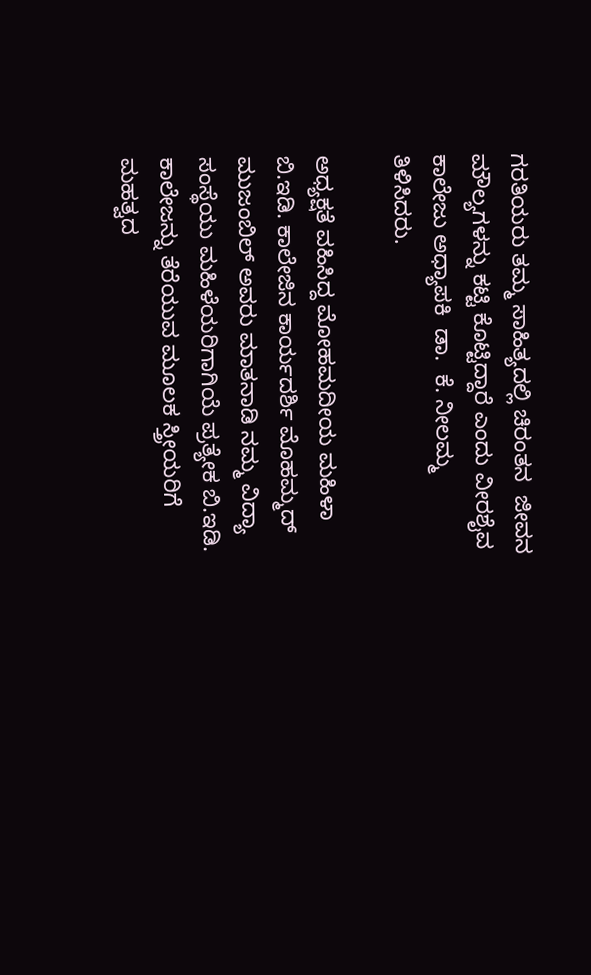ಗರತಿಯರು ತಮ್ಮ ಸಾಹಿತ್ಯದಲ್ಲಿ ಚಿರಂತನ  ಜೀವನ ಮೌಲ್ಯಗಳನ್ನು ಕಟ್ಟಿ ಕೊಟ್ಟಿದ್ದಾರೆ ಎಂದು ವೀರಶೈವ ಕಾಲೇಜು ಅಧ್ಯಾಪಕಿ  ಡಾ.  ಕೆ. ನೀಲಮ್ಮ  ತಿಳಿಸಿದರು.

ಅಧ್ಯಕ್ಷತೆ ವಹಿಸಿದ್ದ ಮೋಹಮದೀಯ ಮಹಿಳಾ ಬಿ.ಇಡಿ. ಕಾಲೇಜಿನ ಕಾರ್ಯದರ್ಶಿ ಮೊಹಮ್ಮದ್ ಮುಜಂಬಿಲ್ ಅವರು ಮಾತನಾಡಿ ನಮ್ಮ ವಿದ್ಯಾ ಸಂಸ್ಥೆಯು ಮಹಿಳೆಯರಿಗಾಗಿಯೆ ಪ್ರತ್ಯೇಕ ಬಿ.ಇಡಿ. ಕಾಲೇಜನ್ನು ತೆರೆಯುವ ಮೂಲಕ ಸ್ತ್ರೀಯರಿಗೆ ಮಹತ್ವದ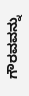ಗೌರವವನ್ನು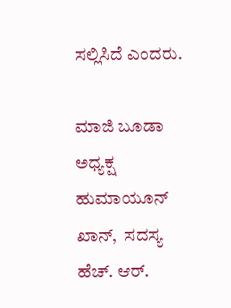ಸಲ್ಲಿಸಿದೆ ಎಂದರು.

ಮಾಜಿ ಬೂಡಾ  ಅಧ್ಯಕ್ಷ ಹುಮಾಯೂನ್ ಖಾನ್,  ಸದಸ್ಯ ಹೆಚ್. ಆರ್.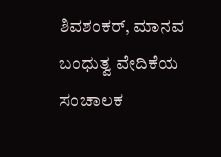ಶಿವಶಂಕರ್, ಮಾನವ ಬಂಧುತ್ವ ವೇದಿಕೆಯ ಸಂಚಾಲಕ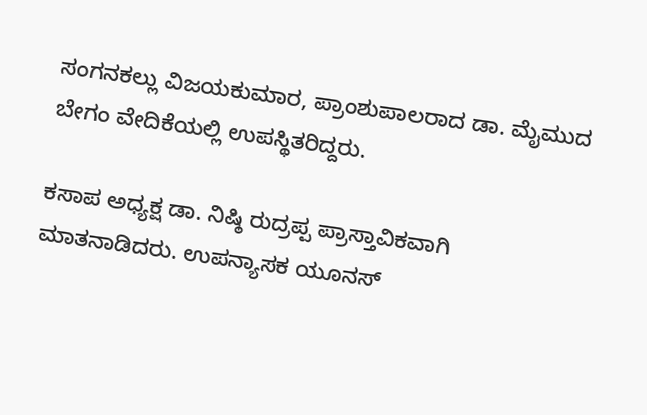ಸಂಗನಕಲ್ಲು ವಿಜಯಕುಮಾರ, ಪ್ರಾಂಶುಪಾಲರಾದ ಡಾ. ಮೈಮುದ ಬೇಗಂ ವೇದಿಕೆಯಲ್ಲಿ ಉಪಸ್ಥಿತರಿದ್ದರು.

ಕಸಾಪ ಅಧ್ಯಕ್ಷ ಡಾ. ನಿಷ್ಠಿ ರುದ್ರಪ್ಪ ಪ್ರಾಸ್ತಾವಿಕವಾಗಿ ಮಾತನಾಡಿದರು. ಉಪನ್ಯಾಸಕ ಯೂನಸ್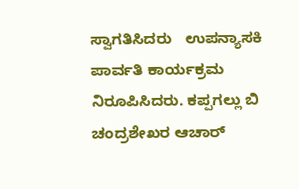ಸ್ವಾಗತಿಸಿದರು   ಉಪನ್ಯಾಸಕಿ  ಪಾರ್ವತಿ ಕಾರ್ಯಕ್ರಮ ನಿರೂಪಿಸಿದರು. ಕಪ್ಪಗಲ್ಲು ಬಿ ಚಂದ್ರಶೇಖರ ಆಚಾರ್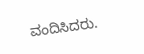ವಂದಿಸಿದರು.